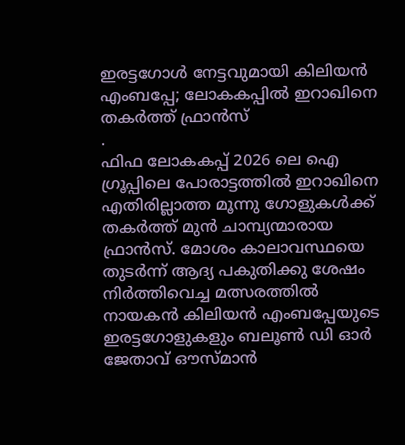ഇരട്ടഗോൾ നേട്ടവുമായി കിലിയൻ എംബപ്പേ; ലോകകപ്പിൽ ഇറാഖിനെ തകർത്ത് ഫ്രാൻസ്
.
ഫിഫ ലോകകപ്പ് 2026 ലെ ഐ ഗ്രൂപ്പിലെ പോരാട്ടത്തിൽ ഇറാഖിനെ എതിരില്ലാത്ത മൂന്നു ഗോളുകൾക്ക് തകർത്ത് മുൻ ചാമ്പ്യന്മാരായ ഫ്രാൻസ്. മോശം കാലാവസ്ഥയെ തുടർന്ന് ആദ്യ പകുതിക്കു ശേഷം നിർത്തിവെച്ച മത്സരത്തിൽ നായകൻ കിലിയൻ എംബപ്പേയുടെ ഇരട്ടഗോളുകളും ബലൂൺ ഡി ഓർ ജേതാവ് ഔസ്മാൻ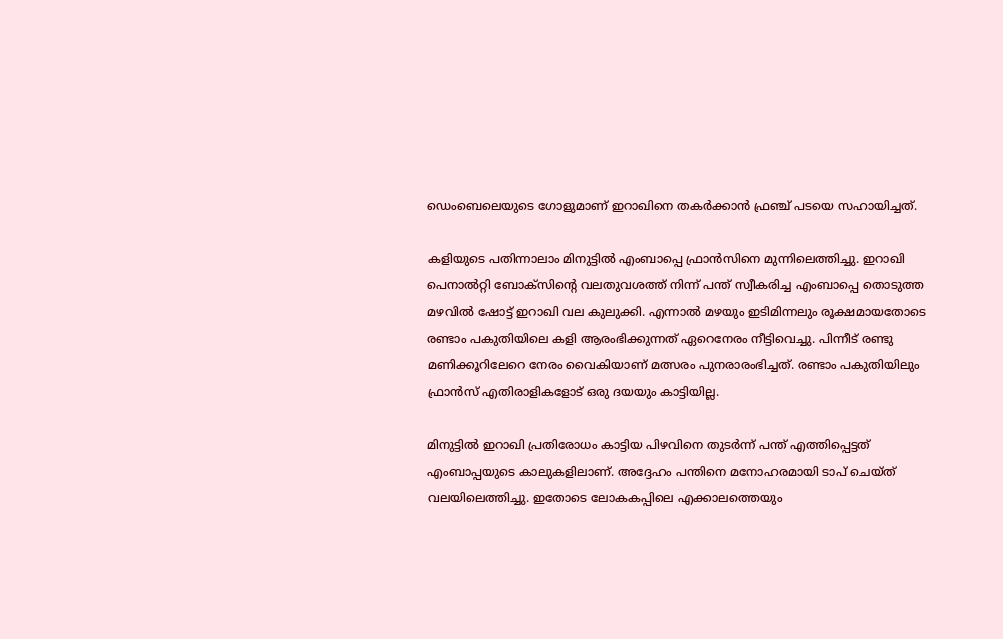ഡെംബെലെയുടെ ഗോളുമാണ് ഇറാഖിനെ തകർക്കാൻ ഫ്രഞ്ച് പടയെ സഹായിച്ചത്.

കളിയുടെ പതിന്നാലാം മിനുട്ടിൽ എംബാപ്പെ ഫ്രാൻസിനെ മുന്നിലെത്തിച്ചു. ഇറാഖി പെനാൽറ്റി ബോക്സിന്റെ വലതുവശത്ത് നിന്ന് പന്ത് സ്വീകരിച്ച എംബാപ്പെ തൊടുത്ത മഴവിൽ ഷോട്ട് ഇറാഖി വല കുലുക്കി. എന്നാൽ മഴയും ഇടിമിന്നലും രൂക്ഷമായതോടെ രണ്ടാം പകുതിയിലെ കളി ആരംഭിക്കുന്നത് ഏറെനേരം നീട്ടിവെച്ചു. പിന്നീട് രണ്ടു മണിക്കൂറിലേറെ നേരം വൈകിയാണ് മത്സരം പുനരാരംഭിച്ചത്. രണ്ടാം പകുതിയിലും ഫ്രാൻസ് എതിരാളികളോട് ഒരു ദയയും കാട്ടിയില്ല.

മിനുട്ടിൽ ഇറാഖി പ്രതിരോധം കാട്ടിയ പിഴവിനെ തുടർന്ന് പന്ത് എത്തിപ്പെട്ടത് എംബാപ്പയുടെ കാലുകളിലാണ്. അദ്ദേഹം പന്തിനെ മനോഹരമായി ടാപ് ചെയ്ത് വലയിലെത്തിച്ചു. ഇതോടെ ലോകകപ്പിലെ എക്കാലത്തെയും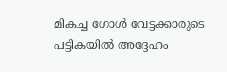മികച്ച ഗോൾ വേട്ടക്കാരുടെ പട്ടികയിൽ അദ്ദേഹം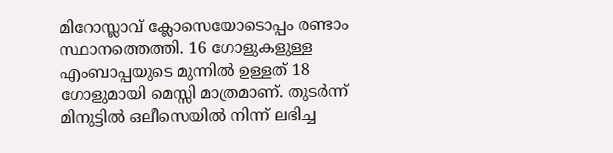മിറോസ്ലാവ് ക്ലോസെയോടൊപ്പം രണ്ടാം സ്ഥാനത്തെത്തി. 16 ഗോളുകളുള്ള എംബാപ്പയുടെ മുന്നിൽ ഉള്ളത് 18 ഗോളുമായി മെസ്സി മാത്രമാണ്. തുടർന്ന് മിനുട്ടിൽ ഒലീസെയിൽ നിന്ന് ലഭിച്ച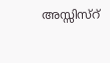അസ്സിസ്റ്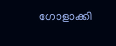ഗോളാക്കി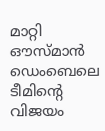മാറ്റി ഔസ്മാൻ ഡെംബെലെ ടീമിന്റെ വിജയം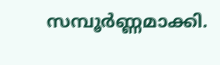സമ്പൂർണ്ണമാക്കി.